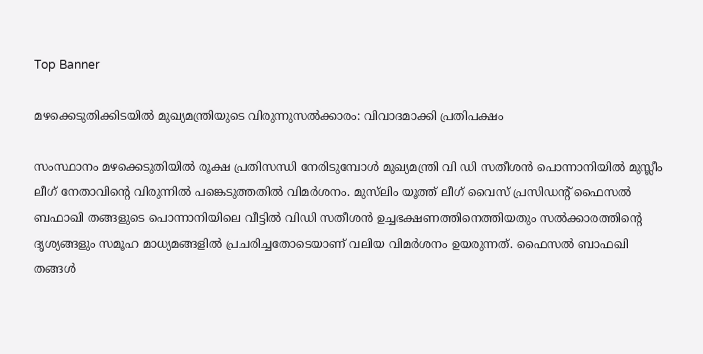Top Banner

മഴക്കെടുതിക്കിടയിൽ മുഖ്യമന്ത്രിയുടെ വിരുന്നുസൽക്കാരം: വിവാദമാക്കി പ്രതിപക്ഷം

സംസ്ഥാനം മഴക്കെടുതിയിൽ രൂക്ഷ പ്രതിസന്ധി നേരിടുമ്പോൾ മുഖ്യമന്ത്രി വി ഡി സതീശന്‍ പൊന്നാനിയില്‍ മുസ്ലീം ലീഗ് നേതാവിന്‍റെ വിരുന്നില്‍ പങ്കെടുത്തതില്‍ വിമര്‍ശനം. മുസ്‌ലിം യൂത്ത് ലീഗ് വൈസ് പ്രസിഡന്റ് ഫൈസല്‍ ബഫാഖി തങ്ങളുടെ പൊന്നാനിയിലെ വീട്ടിൽ വിഡി സതീശൻ ഉച്ചഭക്ഷണത്തിനെത്തിയതും സൽക്കാരത്തിന്‍റെ ദൃശ്യങ്ങളും സമൂഹ മാധ്യമങ്ങളിൽ പ്രചരിച്ചതോടെയാണ് വലിയ വിമർശനം ഉയരുന്നത്. ഫൈസല്‍ ബാഫഖി തങ്ങള്‍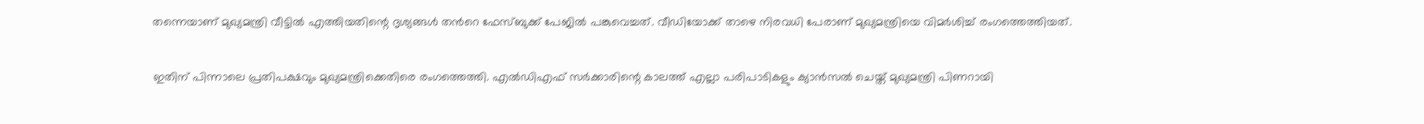തന്നെയാണ് മുഖ്യമന്ത്രി വീട്ടില്‍ എത്തിയതിന്റെ ദൃശ്യങ്ങള്‍ തന്‍റെ ഫേസ്ബുക്ക് പേജിൽ പങ്കുവെച്ചത്. വീഡിയോക്ക് താഴെ നിരവധി പേരാണ് മുഖ്യമന്ത്രിയെ വിമര്‍ശിച്ച് രംഗത്തെത്തിയത്.

ഇതിന് പിന്നാലെ പ്രതിപക്ഷവും മുഖ്യമന്ത്രിക്കെതിരെ രംഗത്തെത്തി. എൽഡിഎഫ് സർക്കാരിന്റെ കാലത്ത് എല്ലാ പരിപാടികളും ക്യാൻസൽ ചെയ്ത് മുഖ്യമന്ത്രി പിണറായി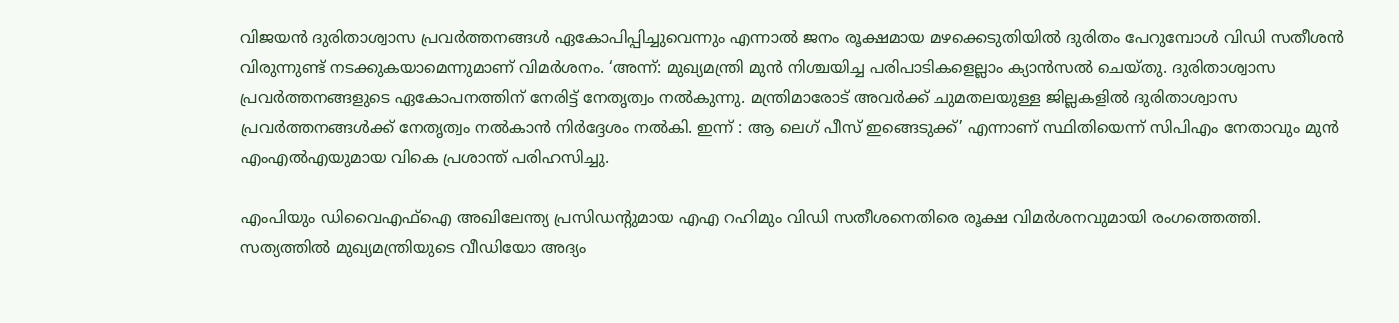വിജയൻ ദുരിതാശ്വാസ പ്രവ‍ർത്തനങ്ങൾ ഏകോപിപ്പിച്ചുവെന്നും എന്നാൽ ജനം രൂക്ഷമായ മഴക്കെടുതിയിൽ ദുരിതം പേറുമ്പോൾ വിഡി സതീശൻ വിരുന്നുണ്ട് നടക്കുകയാമെന്നുമാണ് വിമ‍ർശനം. ‘അന്ന്: മുഖ്യമന്ത്രി മുൻ നിശ്ചയിച്ച പരിപാടികളെല്ലാം ക്യാൻസൽ ചെയ്തു. ദുരിതാശ്വാസ പ്രവർത്തനങ്ങളുടെ ഏകോപനത്തിന് നേരിട്ട് നേതൃത്വം നൽകുന്നു. മന്ത്രിമാരോട് അവർക്ക് ചുമതലയുള്ള ജില്ലകളിൽ ദുരിതാശ്വാസ പ്രവർത്തനങ്ങൾക്ക് നേതൃത്വം നൽകാൻ നിർദ്ദേശം നൽകി. ഇന്ന് : ആ ലെഗ് പീസ് ഇങ്ങെടുക്ക്’ എന്നാണ് സ്ഥിതിയെന്ന് സിപിഎം നേതാവും മുൻ എംഎൽഎയുമായ വികെ പ്രശാന്ത് പരിഹസിച്ചു.

എംപിയും ഡിവൈഎഫ്ഐ അഖിലേന്ത്യ പ്രസിഡന്‍റുമായ എഎ റഹിമും വിഡി സതീശനെതിരെ രൂക്ഷ വിമ‍ർശനവുമായി രംഗത്തെത്തി. സത്യത്തിൽ മുഖ്യമന്ത്രിയുടെ വീഡിയോ അദ്യം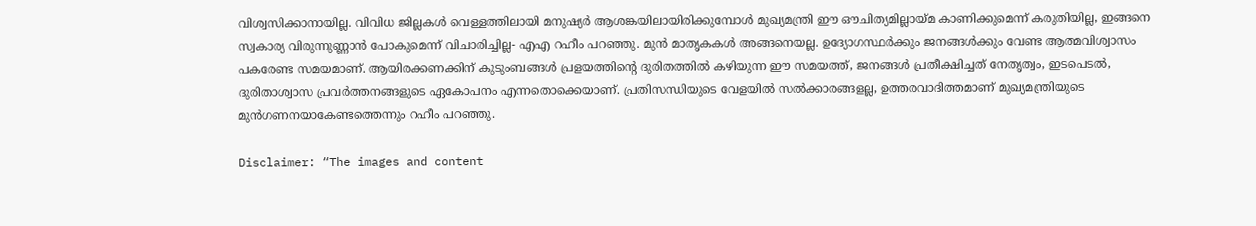വിശ്വസിക്കാനായില്ല. വിവിധ ജില്ലകൾ വെള്ളത്തിലായി മനുഷ്യ‍ർ ആശങ്കയിലായിരിക്കുമ്പോൾ മുഖ്യമന്ത്രി ഈ ഔചിത്യമില്ലായ്മ കാണിക്കുമെന്ന് കരുതിയില്ല, ഇങ്ങനെ സ്വകാര്യ വിരുന്നുണ്ണാൻ പോകുമെന്ന് വിചാരിച്ചില്ല- എഎ റഹീം പറഞ്ഞു. മുൻ മാതൃകകൾ അങ്ങനെയല്ല. ഉദ്യോഗസ്ഥ‍ർക്കും ജനങ്ങൾക്കും വേണ്ട ആത്മവിശ്വാസം പകരേണ്ട സമയമാണ്. ആയിരക്കണക്കിന് കുടുംബങ്ങൾ പ്രളയത്തിന്റെ ദുരിതത്തിൽ കഴിയുന്ന ഈ സമയത്ത്, ജനങ്ങൾ പ്രതീക്ഷിച്ചത് നേതൃത്വം, ഇടപെടൽ, ദുരിതാശ്വാസ പ്രവർത്തനങ്ങളുടെ ഏകോപനം എന്നതൊക്കെയാണ്. പ്രതിസന്ധിയുടെ വേളയിൽ സൽക്കാരങ്ങളല്ല, ഉത്തരവാദിത്തമാണ് മുഖ്യമന്ത്രിയുടെ മുൻഗണനയാകേണ്ടത്തെന്നും റഹീം പറഞ്ഞു.

Disclaimer: “The images and content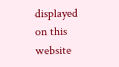displayed on this website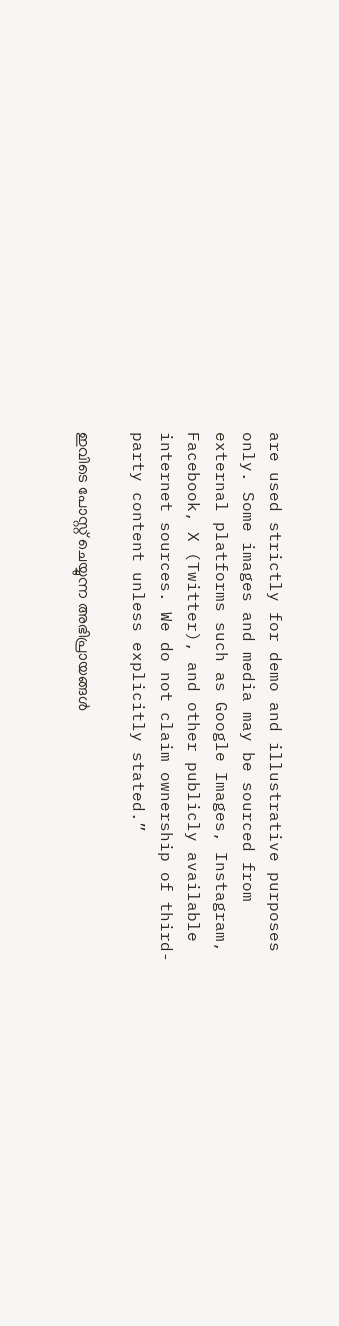are used strictly for demo and illustrative purposes only. Some images and media may be sourced from external platforms such as Google Images, Instagram, Facebook, X (Twitter), and other publicly available internet sources. We do not claim ownership of third-party content unless explicitly stated.”

ഇവിടെ പോസ്റ്റ് ചെയ്യുന്ന അഭിപ്രായങ്ങൾ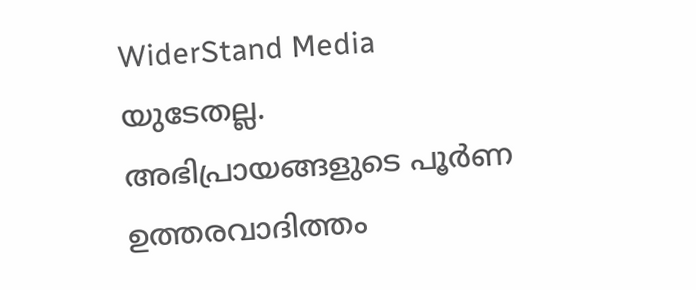WiderStand Media യുടേതല്ല. അഭിപ്രായങ്ങളുടെ പൂർണ ഉത്തരവാദിത്തം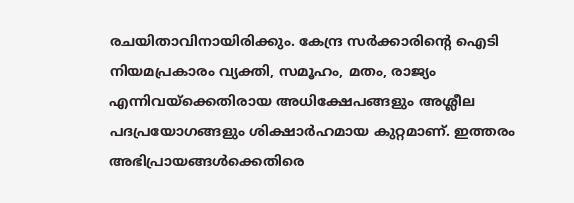രചയിതാവിനായിരിക്കും. കേന്ദ്ര സർക്കാരിന്റെ ഐടി നിയമപ്രകാരം വ്യക്തി, സമൂഹം, മതം, രാജ്യം എന്നിവയ്ക്കെതിരായ അധിക്ഷേപങ്ങളും അശ്ലീല പദപ്രയോഗങ്ങളും ശിക്ഷാർഹമായ കുറ്റമാണ്. ഇത്തരം അഭിപ്രായങ്ങൾക്കെതിരെ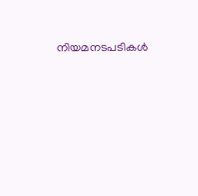നിയമനടപടികൾ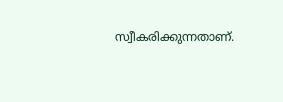സ്വീകരിക്കുന്നതാണ്.